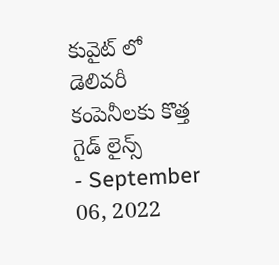కువైట్ లో డెలివరీ కంపెనీలకు కొత్త గైడ్ లైన్స్
- September 06, 2022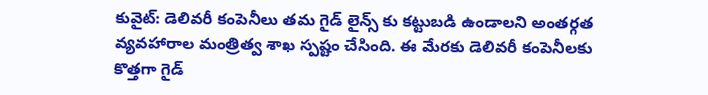కువైట్: డెలివరీ కంపెనీలు తమ గైడ్ లైన్స్ కు కట్టుబడి ఉండాలని అంతర్గత వ్యవహారాల మంత్రిత్వ శాఖ స్పష్టం చేసింది. ఈ మేరకు డెలివరీ కంపెనీలకు కొత్తగా గైడ్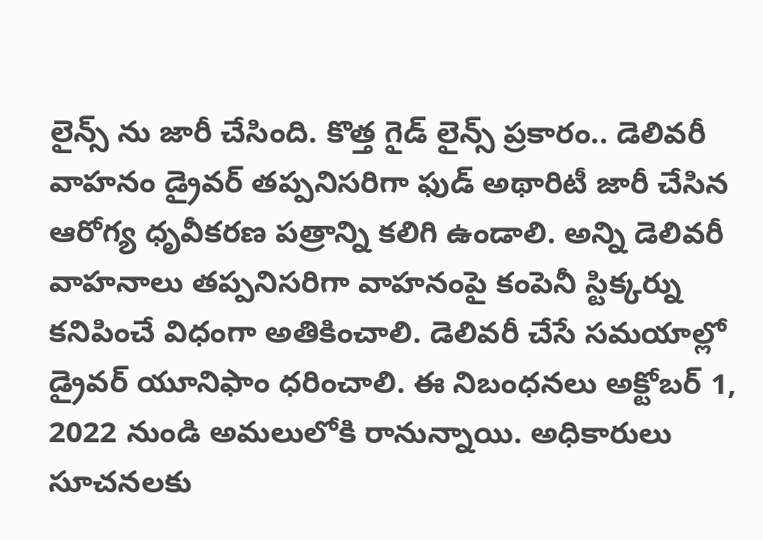లైన్స్ ను జారీ చేసింది. కొత్త గైడ్ లైన్స్ ప్రకారం.. డెలివరీ వాహనం డ్రైవర్ తప్పనిసరిగా ఫుడ్ అథారిటీ జారీ చేసిన ఆరోగ్య ధృవీకరణ పత్రాన్ని కలిగి ఉండాలి. అన్ని డెలివరీ వాహనాలు తప్పనిసరిగా వాహనంపై కంపెనీ స్టిక్కర్ను కనిపించే విధంగా అతికించాలి. డెలివరీ చేసే సమయాల్లో డ్రైవర్ యూనిఫాం ధరించాలి. ఈ నిబంధనలు అక్టోబర్ 1, 2022 నుండి అమలులోకి రానున్నాయి. అధికారులు సూచనలకు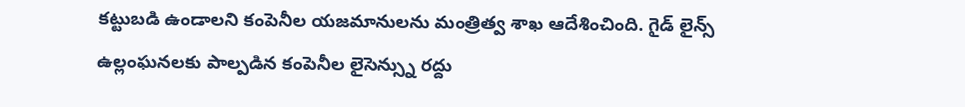కట్టుబడి ఉండాలని కంపెనీల యజమానులను మంత్రిత్వ శాఖ ఆదేశించింది. గైడ్ లైన్స్ ఉల్లంఘనలకు పాల్పడిన కంపెనీల లైసెన్స్ను రద్దు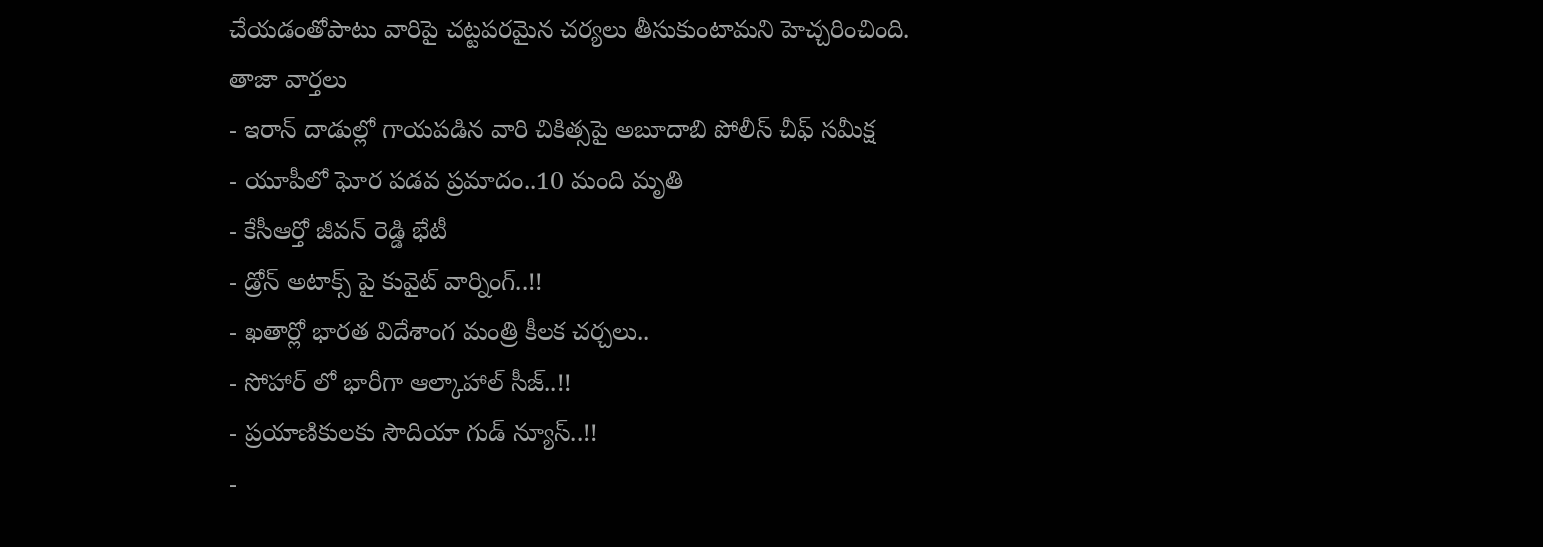చేయడంతోపాటు వారిపై చట్టపరమైన చర్యలు తీసుకుంటామని హెచ్చరించింది.
తాజా వార్తలు
- ఇరాన్ దాడుల్లో గాయపడిన వారి చికిత్సపై అబూదాబి పోలీస్ చీఫ్ సమీక్ష
- యూపీలో ఘోర పడవ ప్రమాదం..10 మంది మృతి
- కేసీఆర్తో జీవన్ రెడ్డి భేటీ
- డ్రోన్ అటాక్స్ పై కువైట్ వార్నింగ్..!!
- ఖతార్లో భారత విదేశాంగ మంత్రి కీలక చర్చలు..
- సోహార్ లో భారీగా ఆల్కాహాల్ సీజ్..!!
- ప్రయాణికులకు సౌదియా గుడ్ న్యూస్..!!
-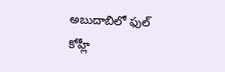అబుదాబిలో ఫుల్ కోహ్లీ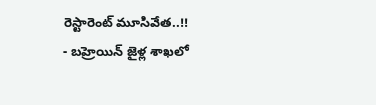రెస్టారెంట్ మూసివేత..!!
- బహ్రెయిన్ జైళ్ల శాఖలో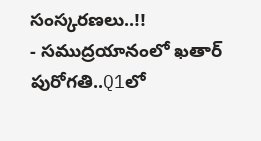సంస్కరణలు..!!
- సముద్రయానంలో ఖతార్ పురోగతి..Q1లో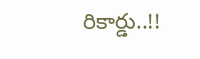రికార్డు..!!